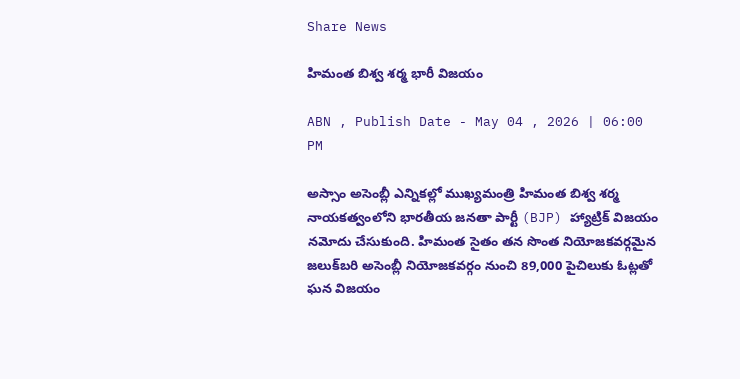Share News

హిమంత బిశ్వ శర్మ భారీ విజయం

ABN , Publish Date - May 04 , 2026 | 06:00 PM

అస్సాం అసెంబ్లీ ఎన్నికల్లో ముఖ్యమంత్రి హిమంత బిశ్వ శర్మ నాయకత్వంలోని భారతీయ జనతా పార్టీ (BJP) హ్యాట్రిక్ విజయం నమోదు చేసుకుంది. హిమంత సైతం తన సొంత నియోజకవర్గమైన జలుక్‌బరి అసెంబ్లీ నియోజకవర్గం నుంచి 89,000 పైచిలుకు ఓట్లతో ఘన విజయం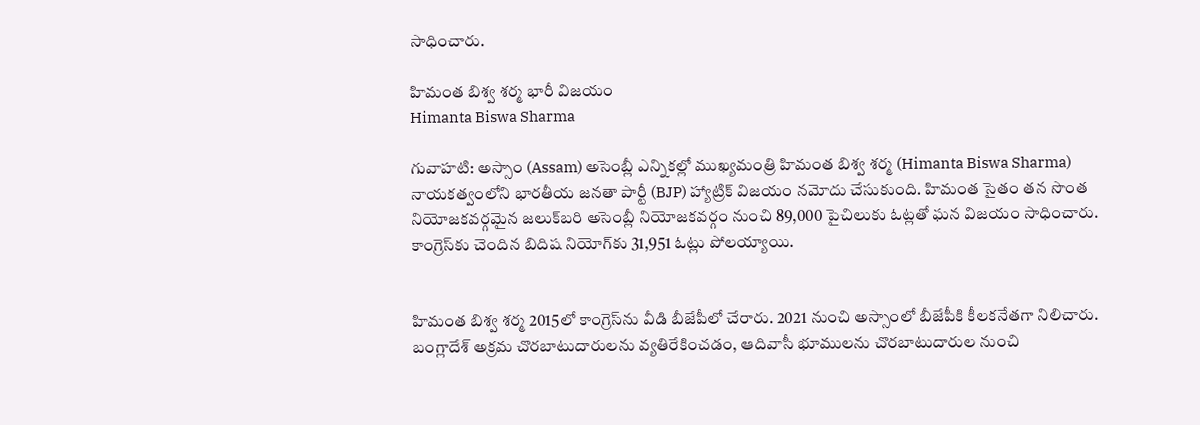సాధించారు.

హిమంత బిశ్వ శర్మ భారీ విజయం
Himanta Biswa Sharma

గువాహటి: అస్సాం (Assam) అసెంబ్లీ ఎన్నికల్లో ముఖ్యమంత్రి హిమంత బిశ్వ శర్మ (Himanta Biswa Sharma) నాయకత్వంలోని భారతీయ జనతా పార్టీ (BJP) హ్యాట్రిక్ విజయం నమోదు చేసుకుంది. హిమంత సైతం తన సొంత నియోజకవర్గమైన జలుక్‌బరి అసెంబ్లీ నియోజకవర్గం నుంచి 89,000 పైచిలుకు ఓట్లతో ఘన విజయం సాధించారు. కాంగ్రెస్‌కు చెందిన బిదిష నియోగ్‌కు 31,951 ఓట్లు పోలయ్యాయి.


హిమంత బిశ్వ శర్మ 2015లో కాంగ్రెస్‌ను వీడి బీజేపీలో చేరారు. 2021 నుంచి అస్సాంలో బీజేపీకి కీలకనేతగా నిలిచారు. బంగ్లాదేశ్ అక్రమ చొరబాటుదారులను వ్యతిరేకించడం, ఆదివాసీ భూములను చొరబాటుదారుల నుంచి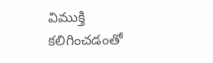విముక్తి కలిగించడంతో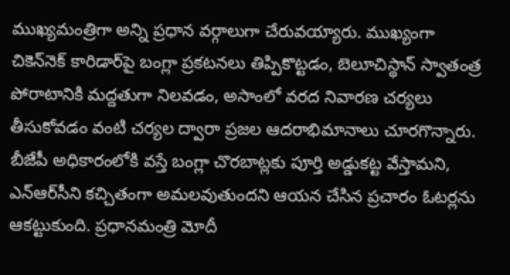ముఖ్యమంత్రిగా అన్ని ప్రధాన వర్గాలుగా చేరువయ్యారు. ముఖ్యంగా చికెన్‌నెక్ కారిడార్‌పై బంగ్లా ప్రకటనలు తిప్పికొట్టడం, బెలూచిస్థాన్ స్వాతంత్ర పోరాటానికి మద్దతుగా నిలవడం, అసాంలో వరద నివారణ చర్యలు తీసుకోవడం వంటి చర్యల ద్వారా ప్రజల ఆదరాభిమానాలు చూరగొన్నారు. బీజేపీ అధికారంలోకి వస్తే బంగ్లా చొరబాట్లకు పూర్తి అడ్డుకట్ట వేస్తామని, ఎన్ఆర్‌సీని కచ్చితంగా అమలవుతుందని ఆయన చేసిన ప్రచారం ఓటర్లను ఆకట్టుకుంది. ప్రధానమంత్రి మోదీ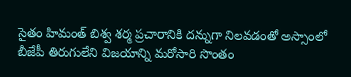సైతం హిమంత్ బిశ్వ శర్మ ప్రచారానికి దన్నుగా నిలవడంతో అస్సాంలో బీజేపీ తిరుగులేని విజయాన్ని మరోసారి సొంతం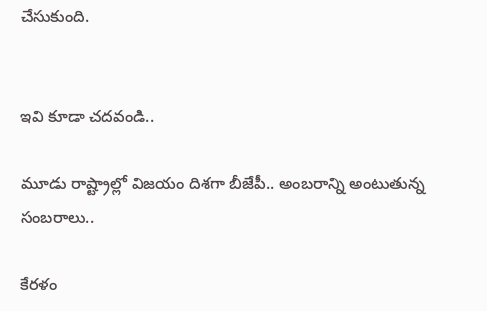చేసుకుంది.


ఇవి కూడా చదవండి..

మూడు రాష్ట్రాల్లో విజయం దిశగా బీజేపీ.. అంబరాన్ని అంటుతున్న సంబరాలు..

కేరళం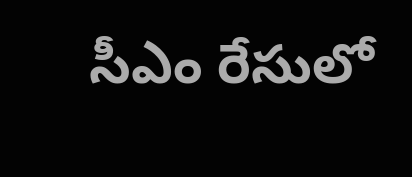సీఎం రేసులో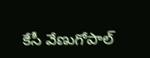కేసీ వేణుగోపాల్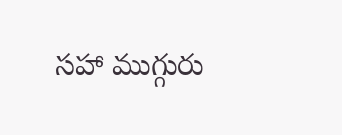సహా ముగ్గురు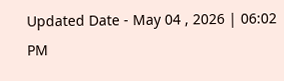Updated Date - May 04 , 2026 | 06:02 PM